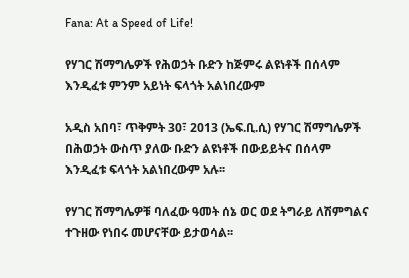Fana: At a Speed of Life!

የሃገር ሽማግሌዎች የሕወኃት ቡድን ከጅምሩ ልዩነቶች በሰላም እንዲፈቱ ምንም አይነት ፍላጎት አልነበረውም

አዲስ አበባ፣ ጥቅምት 30፣ 2013 (ኤፍ.ቢ.ሲ) የሃገር ሽማግሌዎች በሕወኃት ውስጥ ያለው ቡድን ልዩነቶች በውይይትና በሰላም እንዲፈቱ ፍላጎት አልነበረውም አሉ፡፡

የሃገር ሽማግሌዎቹ ባለፈው ዓመት ሰኔ ወር ወደ ትግራይ ለሽምግልና ተጉዘው የነበሩ መሆናቸው ይታወሳል፡፡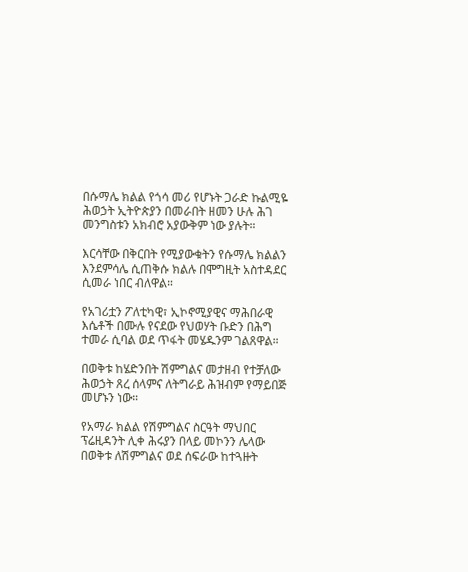በሱማሌ ክልል የጎሳ መሪ የሆኑት ጋራድ ኩልሚዬ ሕወኃት ኢትዮጵያን በመራበት ዘመን ሁሉ ሕገ መንግስቱን አክብሮ አያውቅም ነው ያሉት።

እርሳቸው በቅርበት የሚያውቁትን የሱማሌ ክልልን እንደምሳሌ ሲጠቅሱ ክልሉ በሞግዚት አስተዳደር ሲመራ ነበር ብለዋል።

የአገሪቷን ፖለቲካዊ፣ ኢኮኖሚያዊና ማሕበራዊ እሴቶች በሙሉ የናደው የህወሃት ቡድን በሕግ ተመራ ሲባል ወደ ጥፋት መሄዱንም ገልጸዋል።

በወቅቱ ከሄድንበት ሽምግልና መታዘብ የተቻለው ሕወኃት ጸረ ሰላምና ለትግራይ ሕዝብም የማይበጅ መሆኑን ነው።

የአማራ ክልል የሽምግልና ስርዓት ማህበር ፕሬዚዳንት ሊቀ ሕሩያን በላይ መኮንን ሌላው በወቅቱ ለሽምግልና ወደ ሰፍራው ከተጓዙት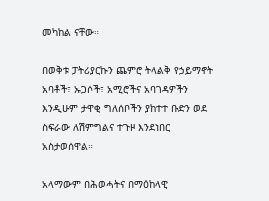መካከል ናቸው።

በወቅቱ ፓትሪያርኩን ጨምሮ ትላልቅ የኃይማኖት አባቶች፣ ኡጋሶች፣ አሚሮችና አባገዳዎችን እንዲሁም ታዋቂ ግለሰቦችን ያከተተ ቡድን ወደ ስፍራው ለሽምግልና ተጉዞ እንደነበር አስታወሰዋል።

አላማውም በሕወሓትና በማዕከላዊ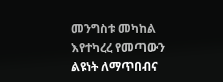መንግስቱ መካከል እየተካረረ የመጣውን ልዩነት ለማጥበብና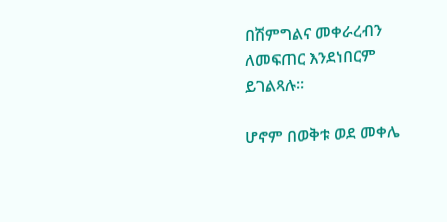በሽምግልና መቀራረብን ለመፍጠር እንደነበርም ይገልጻሉ።

ሆኖም በወቅቱ ወደ መቀሌ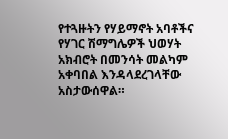የተጓዙትን የሃይማኖት አባቶችና የሃገር ሽማግሌዎች ህወሃት አክብሮት በመንሳት መልካም አቀባበል እንዳላደረገላቸው አስታውሰዋል።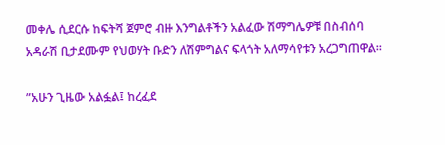መቀሌ ሲደርሱ ከፍትሻ ጀምሮ ብዙ እንግልቶችን አልፈው ሽማግሌዎቹ በስብሰባ አዳራሽ ቢታደሙም የህወሃት ቡድን ለሽምግልና ፍላጎት አለማሳየቱን አረጋግጠዋል።

”አሁን ጊዜው አልፏል፤ ከረፈደ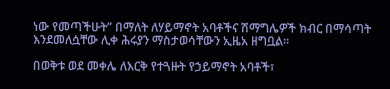ነው የመጣችሁት” በማለት ለሃይማኖት አባቶችና ሽማግሌዎች ክብር በማሳጣት እንደመለሷቸው ሊቀ ሕሩያን ማስታወሳቸውን ኢዜአ ዘግቧል።

በወቅቱ ወደ መቀሌ ለእርቅ የተጓዙት የኃይማኖት አባቶች፣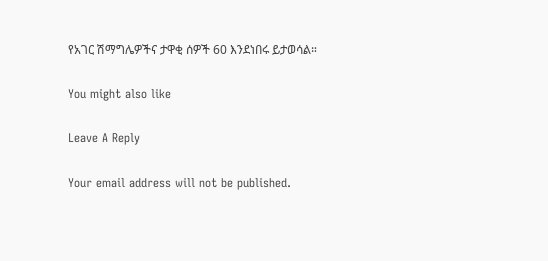የአገር ሽማግሌዎችና ታዋቂ ሰዎች 60 እንደነበሩ ይታወሳል።

You might also like

Leave A Reply

Your email address will not be published.